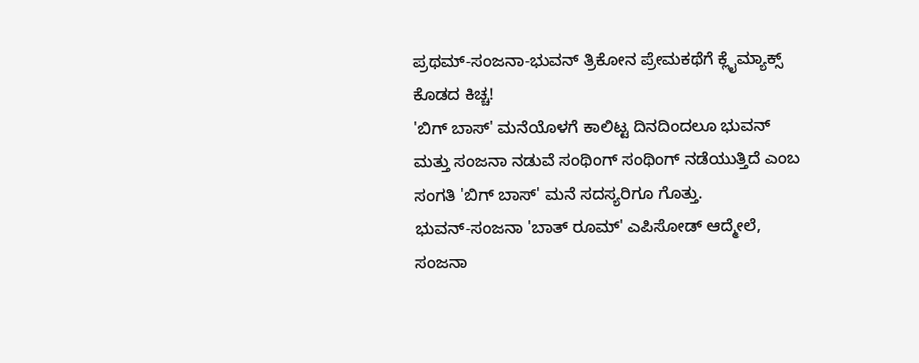ಪ್ರಥಮ್-ಸಂಜನಾ-ಭುವನ್ ತ್ರಿಕೋನ ಪ್ರೇಮಕಥೆಗೆ ಕ್ಲೈಮ್ಯಾಕ್ಸ್ ಕೊಡದ ಕಿಚ್ಚ!
'ಬಿಗ್ ಬಾಸ್' ಮನೆಯೊಳಗೆ ಕಾಲಿಟ್ಟ ದಿನದಿಂದಲೂ ಭುವನ್ ಮತ್ತು ಸಂಜನಾ ನಡುವೆ ಸಂಥಿಂಗ್ ಸಂಥಿಂಗ್ ನಡೆಯುತ್ತಿದೆ ಎಂಬ ಸಂಗತಿ 'ಬಿಗ್ ಬಾಸ್' ಮನೆ ಸದಸ್ಯರಿಗೂ ಗೊತ್ತು.
ಭುವನ್-ಸಂಜನಾ 'ಬಾತ್ ರೂಮ್' ಎಪಿಸೋಡ್ ಆದ್ಮೇಲೆ, ಸಂಜನಾ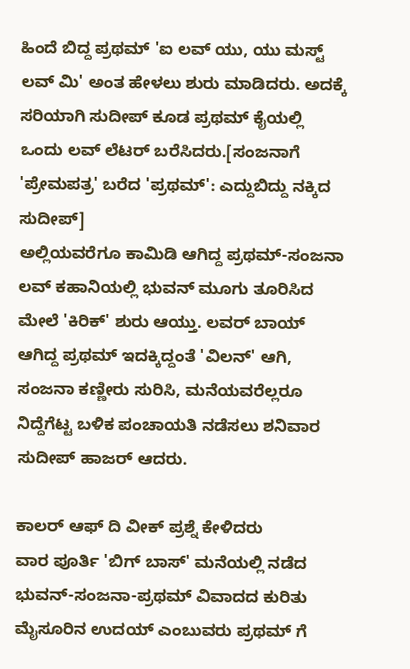ಹಿಂದೆ ಬಿದ್ದ ಪ್ರಥಮ್ 'ಐ ಲವ್ ಯು, ಯು ಮಸ್ಟ್ ಲವ್ ಮಿ' ಅಂತ ಹೇಳಲು ಶುರು ಮಾಡಿದರು. ಅದಕ್ಕೆ ಸರಿಯಾಗಿ ಸುದೀಪ್ ಕೂಡ ಪ್ರಥಮ್ ಕೈಯಲ್ಲಿ ಒಂದು ಲವ್ ಲೆಟರ್ ಬರೆಸಿದರು.[ಸಂಜನಾಗೆ 'ಪ್ರೇಮಪತ್ರ' ಬರೆದ 'ಪ್ರಥಮ್': ಎದ್ದುಬಿದ್ದು ನಕ್ಕಿದ ಸುದೀಪ್]
ಅಲ್ಲಿಯವರೆಗೂ ಕಾಮಿಡಿ ಆಗಿದ್ದ ಪ್ರಥಮ್-ಸಂಜನಾ ಲವ್ ಕಹಾನಿಯಲ್ಲಿ ಭುವನ್ ಮೂಗು ತೂರಿಸಿದ ಮೇಲೆ 'ಕಿರಿಕ್' ಶುರು ಆಯ್ತು. ಲವರ್ ಬಾಯ್ ಆಗಿದ್ದ ಪ್ರಥಮ್ ಇದಕ್ಕಿದ್ದಂತೆ 'ವಿಲನ್' ಆಗಿ, ಸಂಜನಾ ಕಣ್ಣೀರು ಸುರಿಸಿ, ಮನೆಯವರೆಲ್ಲರೂ ನಿದ್ದೆಗೆಟ್ಟ ಬಳಿಕ ಪಂಚಾಯತಿ ನಡೆಸಲು ಶನಿವಾರ ಸುದೀಪ್ ಹಾಜರ್ ಆದರು.

ಕಾಲರ್ ಆಫ್ ದಿ ವೀಕ್ ಪ್ರಶ್ನೆ ಕೇಳಿದರು
ವಾರ ಪೂರ್ತಿ 'ಬಿಗ್ ಬಾಸ್' ಮನೆಯಲ್ಲಿ ನಡೆದ ಭುವನ್-ಸಂಜನಾ-ಪ್ರಥಮ್ ವಿವಾದದ ಕುರಿತು ಮೈಸೂರಿನ ಉದಯ್ ಎಂಬುವರು ಪ್ರಥಮ್ ಗೆ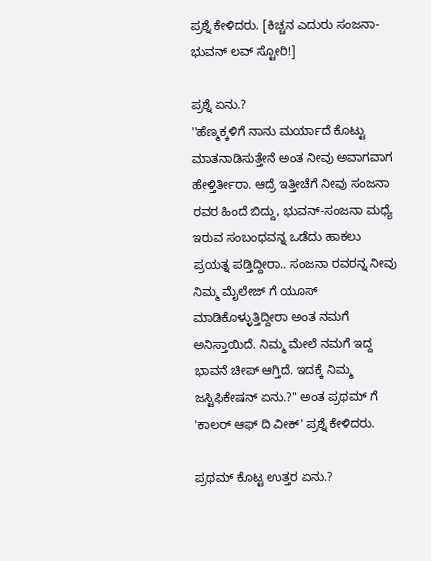ಪ್ರಶ್ನೆ ಕೇಳಿದರು. [ಕಿಚ್ಚನ ಎದುರು ಸಂಜನಾ-ಭುವನ್ ಲವ್ ಸ್ಟೋರಿ!]

ಪ್ರಶ್ನೆ ಏನು.?
''ಹೆಣ್ಮಕ್ಕಳಿಗೆ ನಾನು ಮರ್ಯಾದೆ ಕೊಟ್ಟು ಮಾತನಾಡಿಸುತ್ತೇನೆ ಅಂತ ನೀವು ಅವಾಗವಾಗ ಹೇಳ್ತಿರ್ತೀರಾ. ಆದ್ರೆ ಇತ್ತೀಚೆಗೆ ನೀವು ಸಂಜನಾ ರವರ ಹಿಂದೆ ಬಿದ್ದು, ಭುವನ್-ಸಂಜನಾ ಮಧ್ಯೆ ಇರುವ ಸಂಬಂಧವನ್ನ ಒಡೆದು ಹಾಕಲು ಪ್ರಯತ್ನ ಪಡ್ತಿದ್ದೀರಾ.. ಸಂಜನಾ ರವರನ್ನ ನೀವು ನಿಮ್ಮ ಮೈಲೇಜ್ ಗೆ ಯೂಸ್ ಮಾಡಿಕೊಳ್ಳುತ್ತಿದ್ದೀರಾ ಅಂತ ನಮಗೆ ಅನಿಸ್ತಾಯಿದೆ. ನಿಮ್ಮ ಮೇಲೆ ನಮಗೆ ಇದ್ದ ಭಾವನೆ ಚೀಪ್ ಆಗ್ತಿದೆ. ಇದಕ್ಕೆ ನಿಮ್ಮ ಜಸ್ಟಿಫಿಕೇಷನ್ ಏನು.?'' ಅಂತ ಪ್ರಥಮ್ ಗೆ 'ಕಾಲರ್ ಆಫ್ ದಿ ವೀಕ್' ಪ್ರಶ್ನೆ ಕೇಳಿದರು.

ಪ್ರಥಮ್ ಕೊಟ್ಟ ಉತ್ತರ ಏನು.?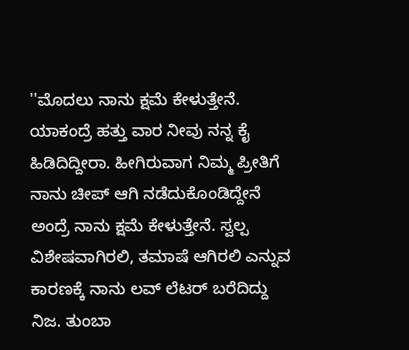''ಮೊದಲು ನಾನು ಕ್ಷಮೆ ಕೇಳುತ್ತೇನೆ. ಯಾಕಂದ್ರೆ ಹತ್ತು ವಾರ ನೀವು ನನ್ನ ಕೈ ಹಿಡಿದಿದ್ದೀರಾ. ಹೀಗಿರುವಾಗ ನಿಮ್ಮ ಪ್ರೀತಿಗೆ ನಾನು ಚೀಪ್ ಆಗಿ ನಡೆದುಕೊಂಡಿದ್ದೇನೆ ಅಂದ್ರೆ ನಾನು ಕ್ಷಮೆ ಕೇಳುತ್ತೇನೆ. ಸ್ವಲ್ಪ ವಿಶೇಷವಾಗಿರಲಿ, ತಮಾಷೆ ಆಗಿರಲಿ ಎನ್ನುವ ಕಾರಣಕ್ಕೆ ನಾನು ಲವ್ ಲೆಟರ್ ಬರೆದಿದ್ದು ನಿಜ. ತುಂಬಾ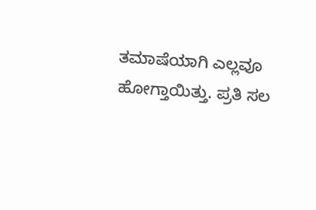ತಮಾಷೆಯಾಗಿ ಎಲ್ಲವೂ ಹೋಗ್ತಾಯಿತ್ತು. ಪ್ರತಿ ಸಲ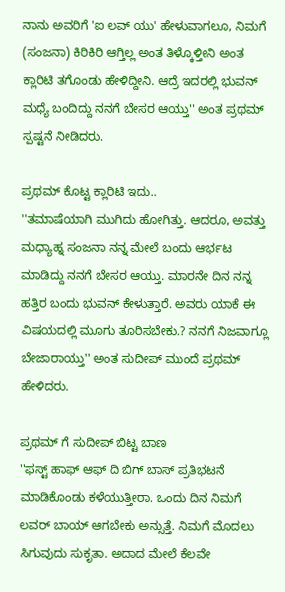ನಾನು ಅವರಿಗೆ 'ಐ ಲವ್ ಯು' ಹೇಳುವಾಗಲೂ, ನಿಮಗೆ (ಸಂಜನಾ) ಕಿರಿಕಿರಿ ಆಗ್ತಿಲ್ಲ ಅಂತ ತಿಳ್ಕೊಳ್ತೀನಿ ಅಂತ ಕ್ಲಾರಿಟಿ ತಗೊಂಡು ಹೇಳಿದ್ದೀನಿ. ಆದ್ರೆ ಇದರಲ್ಲಿ ಭುವನ್ ಮಧ್ಯೆ ಬಂದಿದ್ದು ನನಗೆ ಬೇಸರ ಆಯ್ತು'' ಅಂತ ಪ್ರಥಮ್ ಸ್ಪಷ್ಟನೆ ನೀಡಿದರು.

ಪ್ರಥಮ್ ಕೊಟ್ಟ ಕ್ಲಾರಿಟಿ ಇದು..
''ತಮಾಷೆಯಾಗಿ ಮುಗಿದು ಹೋಗಿತ್ತು. ಆದರೂ, ಅವತ್ತು ಮಧ್ಯಾಹ್ನ ಸಂಜನಾ ನನ್ನ ಮೇಲೆ ಬಂದು ಆರ್ಭಟ ಮಾಡಿದ್ದು ನನಗೆ ಬೇಸರ ಆಯ್ತು. ಮಾರನೇ ದಿನ ನನ್ನ ಹತ್ತಿರ ಬಂದು ಭುವನ್ ಕೇಳುತ್ತಾರೆ. ಅವರು ಯಾಕೆ ಈ ವಿಷಯದಲ್ಲಿ ಮೂಗು ತೂರಿಸಬೇಕು.? ನನಗೆ ನಿಜವಾಗ್ಲೂ ಬೇಜಾರಾಯ್ತು'' ಅಂತ ಸುದೀಪ್ ಮುಂದೆ ಪ್ರಥಮ್ ಹೇಳಿದರು.

ಪ್ರಥಮ್ ಗೆ ಸುದೀಪ್ ಬಿಟ್ಟ ಬಾಣ
''ಫಸ್ಟ್ ಹಾಫ್ ಆಫ್ ದಿ ಬಿಗ್ ಬಾಸ್ ಪ್ರತಿಭಟನೆ ಮಾಡಿಕೊಂಡು ಕಳೆಯುತ್ತೀರಾ. ಒಂದು ದಿನ ನಿಮಗೆ ಲವರ್ ಬಾಯ್ ಆಗಬೇಕು ಅನ್ಸುತ್ತೆ. ನಿಮಗೆ ಮೊದಲು ಸಿಗುವುದು ಸುಕೃತಾ. ಅದಾದ ಮೇಲೆ ಕೆಲವೇ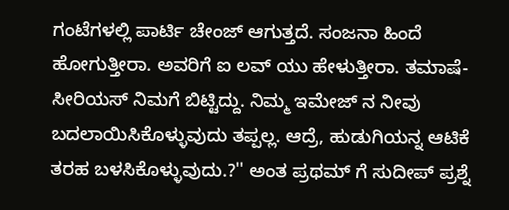ಗಂಟೆಗಳಲ್ಲಿ ಪಾರ್ಟಿ ಚೇಂಜ್ ಆಗುತ್ತದೆ. ಸಂಜನಾ ಹಿಂದೆ ಹೋಗುತ್ತೀರಾ. ಅವರಿಗೆ ಐ ಲವ್ ಯು ಹೇಳುತ್ತೀರಾ. ತಮಾಷೆ-ಸೀರಿಯಸ್ ನಿಮಗೆ ಬಿಟ್ಟಿದ್ದು. ನಿಮ್ಮ ಇಮೇಜ್ ನ ನೀವು ಬದಲಾಯಿಸಿಕೊಳ್ಳುವುದು ತಪ್ಪಲ್ಲ. ಆದ್ರೆ, ಹುಡುಗಿಯನ್ನ ಆಟಿಕೆ ತರಹ ಬಳಸಿಕೊಳ್ಳುವುದು.?'' ಅಂತ ಪ್ರಥಮ್ ಗೆ ಸುದೀಪ್ ಪ್ರಶ್ನೆ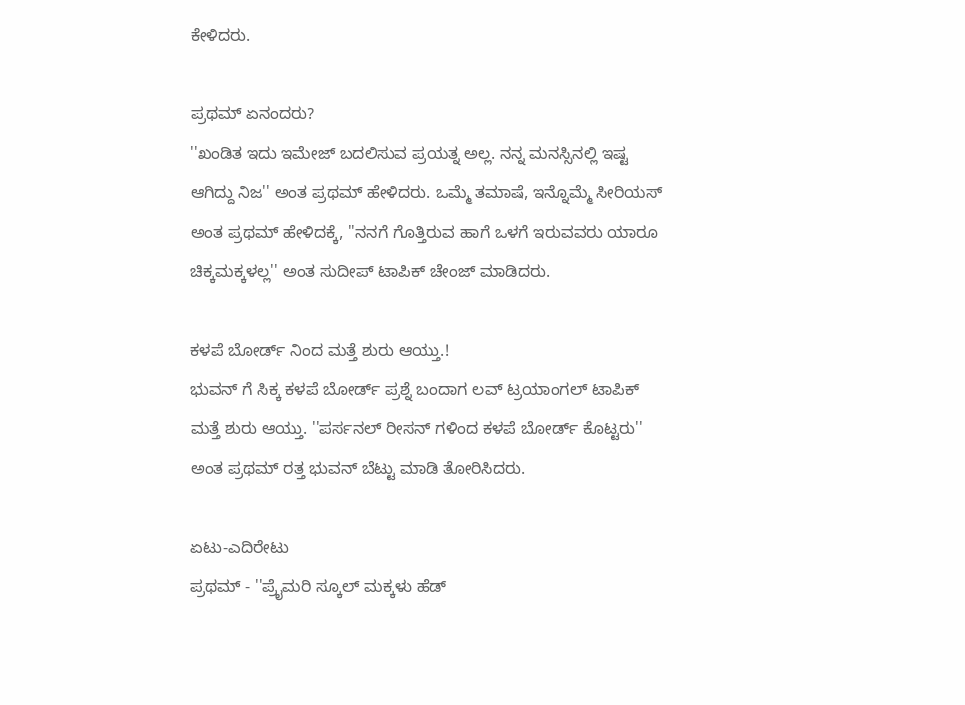ಕೇಳಿದರು.

ಪ್ರಥಮ್ ಏನಂದರು?
''ಖಂಡಿತ ಇದು ಇಮೇಜ್ ಬದಲಿಸುವ ಪ್ರಯತ್ನ ಅಲ್ಲ. ನನ್ನ ಮನಸ್ಸಿನಲ್ಲಿ ಇಷ್ಟ ಆಗಿದ್ದು ನಿಜ'' ಅಂತ ಪ್ರಥಮ್ ಹೇಳಿದರು. ಒಮ್ಮೆ ತಮಾಷೆ, ಇನ್ನೊಮ್ಮೆ ಸೀರಿಯಸ್ ಅಂತ ಪ್ರಥಮ್ ಹೇಳಿದಕ್ಕೆ, ''ನನಗೆ ಗೊತ್ತಿರುವ ಹಾಗೆ ಒಳಗೆ ಇರುವವರು ಯಾರೂ ಚಿಕ್ಕಮಕ್ಕಳಲ್ಲ'' ಅಂತ ಸುದೀಪ್ ಟಾಪಿಕ್ ಚೇಂಜ್ ಮಾಡಿದರು.

ಕಳಪೆ ಬೋರ್ಡ್ ನಿಂದ ಮತ್ತೆ ಶುರು ಆಯ್ತು.!
ಭುವನ್ ಗೆ ಸಿಕ್ಕ ಕಳಪೆ ಬೋರ್ಡ್ ಪ್ರಶ್ನೆ ಬಂದಾಗ ಲವ್ ಟ್ರಯಾಂಗಲ್ ಟಾಪಿಕ್ ಮತ್ತೆ ಶುರು ಆಯ್ತು. ''ಪರ್ಸನಲ್ ರೀಸನ್ ಗಳಿಂದ ಕಳಪೆ ಬೋರ್ಡ್ ಕೊಟ್ಟರು'' ಅಂತ ಪ್ರಥಮ್ ರತ್ತ ಭುವನ್ ಬೆಟ್ಟು ಮಾಡಿ ತೋರಿಸಿದರು.

ಏಟು-ಎದಿರೇಟು
ಪ್ರಥಮ್ - ''ಪ್ರೈಮರಿ ಸ್ಕೂಲ್ ಮಕ್ಕಳು ಹೆಡ್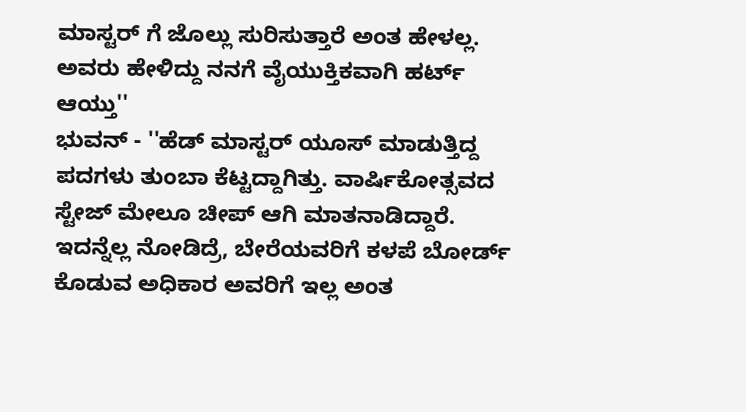ಮಾಸ್ಟರ್ ಗೆ ಜೊಲ್ಲು ಸುರಿಸುತ್ತಾರೆ ಅಂತ ಹೇಳಲ್ಲ. ಅವರು ಹೇಳಿದ್ದು ನನಗೆ ವೈಯುಕ್ತಿಕವಾಗಿ ಹರ್ಟ್ ಆಯ್ತು''
ಭುವನ್ - ''ಹೆಡ್ ಮಾಸ್ಟರ್ ಯೂಸ್ ಮಾಡುತ್ತಿದ್ದ ಪದಗಳು ತುಂಬಾ ಕೆಟ್ಟದ್ದಾಗಿತ್ತು. ವಾರ್ಷಿಕೋತ್ಸವದ ಸ್ಟೇಜ್ ಮೇಲೂ ಚೀಪ್ ಆಗಿ ಮಾತನಾಡಿದ್ದಾರೆ. ಇದನ್ನೆಲ್ಲ ನೋಡಿದ್ರೆ, ಬೇರೆಯವರಿಗೆ ಕಳಪೆ ಬೋರ್ಡ್ ಕೊಡುವ ಅಧಿಕಾರ ಅವರಿಗೆ ಇಲ್ಲ ಅಂತ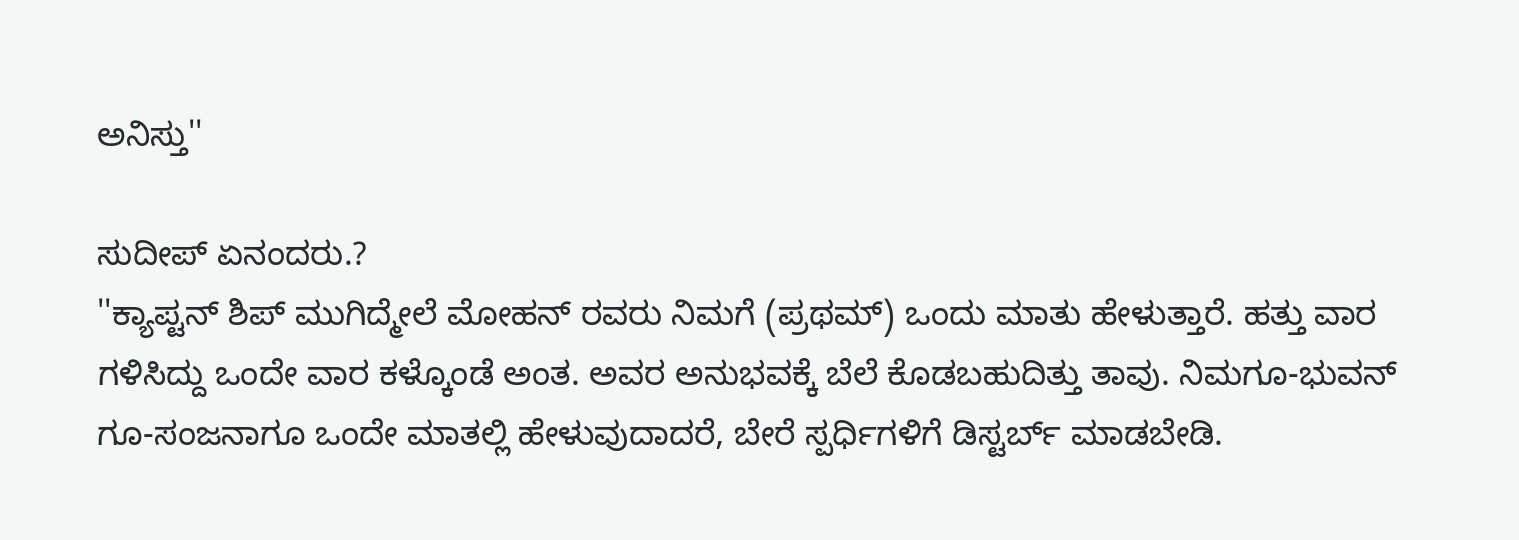ಅನಿಸ್ತು''

ಸುದೀಪ್ ಏನಂದರು.?
''ಕ್ಯಾಪ್ಟನ್ ಶಿಪ್ ಮುಗಿದ್ಮೇಲೆ ಮೋಹನ್ ರವರು ನಿಮಗೆ (ಪ್ರಥಮ್) ಒಂದು ಮಾತು ಹೇಳುತ್ತಾರೆ. ಹತ್ತು ವಾರ ಗಳಿಸಿದ್ದು ಒಂದೇ ವಾರ ಕಳ್ಕೊಂಡೆ ಅಂತ. ಅವರ ಅನುಭವಕ್ಕೆ ಬೆಲೆ ಕೊಡಬಹುದಿತ್ತು ತಾವು. ನಿಮಗೂ-ಭುವನ್ ಗೂ-ಸಂಜನಾಗೂ ಒಂದೇ ಮಾತಲ್ಲಿ ಹೇಳುವುದಾದರೆ, ಬೇರೆ ಸ್ಪರ್ಧಿಗಳಿಗೆ ಡಿಸ್ಟರ್ಬ್ ಮಾಡಬೇಡಿ.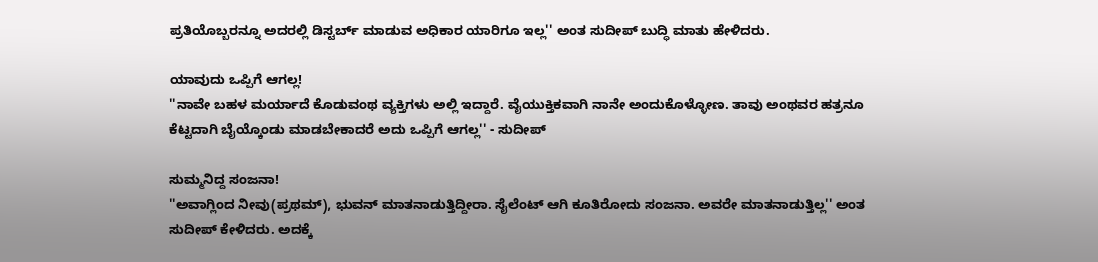ಪ್ರತಿಯೊಬ್ಬರನ್ನೂ ಅದರಲ್ಲಿ ಡಿಸ್ಟರ್ಬ್ ಮಾಡುವ ಅಧಿಕಾರ ಯಾರಿಗೂ ಇಲ್ಲ'' ಅಂತ ಸುದೀಪ್ ಬುದ್ಧಿ ಮಾತು ಹೇಳಿದರು.

ಯಾವುದು ಒಪ್ಪಿಗೆ ಆಗಲ್ಲ!
''ನಾವೇ ಬಹಳ ಮರ್ಯಾದೆ ಕೊಡುವಂಥ ವ್ಯಕ್ತಿಗಳು ಅಲ್ಲಿ ಇದ್ದಾರೆ. ವೈಯುಕ್ತಿಕವಾಗಿ ನಾನೇ ಅಂದುಕೊಳ್ಳೋಣ. ತಾವು ಅಂಥವರ ಹತ್ರನೂ ಕೆಟ್ಟದಾಗಿ ಬೈಯ್ಕೊಂಡು ಮಾಡಬೇಕಾದರೆ ಅದು ಒಪ್ಪಿಗೆ ಆಗಲ್ಲ'' - ಸುದೀಪ್

ಸುಮ್ಮನಿದ್ದ ಸಂಜನಾ!
''ಅವಾಗ್ಲಿಂದ ನೀವು(ಪ್ರಥಮ್), ಭುವನ್ ಮಾತನಾಡುತ್ತಿದ್ದೀರಾ. ಸೈಲೆಂಟ್ ಆಗಿ ಕೂತಿರೋದು ಸಂಜನಾ. ಅವರೇ ಮಾತನಾಡುತ್ತಿಲ್ಲ'' ಅಂತ ಸುದೀಪ್ ಕೇಳಿದರು. ಅದಕ್ಕೆ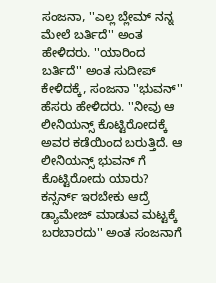ಸಂಜನಾ, ''ಎಲ್ಲ ಬ್ಲೇಮ್ ನನ್ನ ಮೇಲೆ ಬರ್ತಿದೆ'' ಅಂತ ಹೇಳಿದರು. ''ಯಾರಿಂದ ಬರ್ತಿದೆ'' ಅಂತ ಸುದೀಪ್ ಕೇಳಿದಕ್ಕೆ, ಸಂಜನಾ ''ಭುವನ್'' ಹೆಸರು ಹೇಳಿದರು. ''ನೀವು ಆ ಲೀನಿಯನ್ಸ್ ಕೊಟ್ಟಿರೋದಕ್ಕೆ ಅವರ ಕಡೆಯಿಂದ ಬರುತ್ತಿದೆ. ಆ ಲೀನಿಯನ್ಸ್ ಭುವನ್ ಗೆ ಕೊಟ್ಟಿರೋದು ಯಾರು? ಕನ್ಸರ್ನ್ ಇರಬೇಕು ಆದ್ರೆ ಡ್ಯಾಮೇಜ್ ಮಾಡುವ ಮಟ್ಟಕ್ಕೆ ಬರಬಾರದು'' ಅಂತ ಸಂಜನಾಗೆ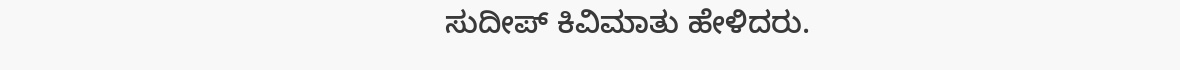ಸುದೀಪ್ ಕಿವಿಮಾತು ಹೇಳಿದರು.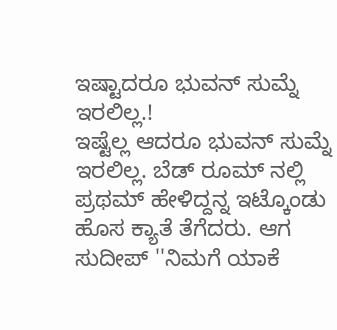ಇಷ್ಟಾದರೂ ಭುವನ್ ಸುಮ್ನೆ ಇರಲಿಲ್ಲ.!
ಇಷ್ಟೆಲ್ಲ ಆದರೂ ಭುವನ್ ಸುಮ್ನೆ ಇರಲಿಲ್ಲ. ಬೆಡ್ ರೂಮ್ ನಲ್ಲಿ ಪ್ರಥಮ್ ಹೇಳಿದ್ದನ್ನ ಇಟ್ಕೊಂಡು ಹೊಸ ಕ್ಯಾತೆ ತೆಗೆದರು. ಆಗ ಸುದೀಪ್ ''ನಿಮಗೆ ಯಾಕೆ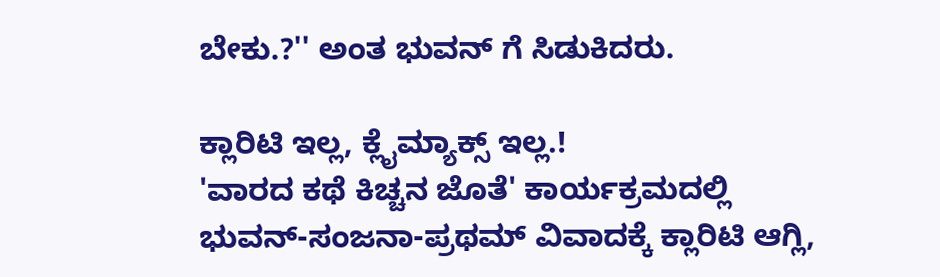ಬೇಕು.?'' ಅಂತ ಭುವನ್ ಗೆ ಸಿಡುಕಿದರು.

ಕ್ಲಾರಿಟಿ ಇಲ್ಲ, ಕ್ಲೈಮ್ಯಾಕ್ಸ್ ಇಲ್ಲ.!
'ವಾರದ ಕಥೆ ಕಿಚ್ಚನ ಜೊತೆ' ಕಾರ್ಯಕ್ರಮದಲ್ಲಿ ಭುವನ್-ಸಂಜನಾ-ಪ್ರಥಮ್ ವಿವಾದಕ್ಕೆ ಕ್ಲಾರಿಟಿ ಆಗ್ಲಿ,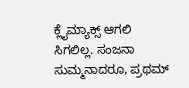ಕ್ಲೈಮ್ಯಾಕ್ಸ್ ಆಗಲಿ ಸಿಗಲಿಲ್ಲ. ಸಂಜನಾ ಸುಮ್ಮನಾದರೂ, ಪ್ರಥಮ್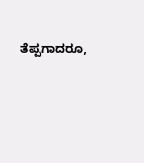ತೆಪ್ಪಗಾದರೂ,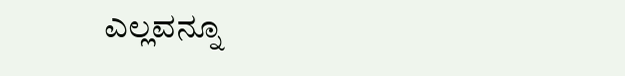ಎಲ್ಲವನ್ನೂ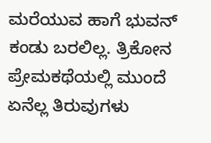ಮರೆಯುವ ಹಾಗೆ ಭುವನ್ ಕಂಡು ಬರಲಿಲ್ಲ. ತ್ರಿಕೋನ ಪ್ರೇಮಕಥೆಯಲ್ಲಿ ಮುಂದೆ ಏನೆಲ್ಲ ತಿರುವುಗಳು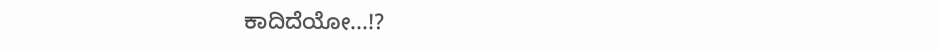ಕಾದಿದೆಯೋ...!?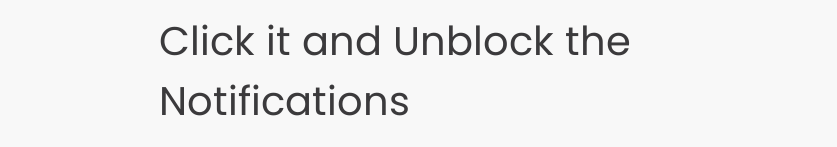Click it and Unblock the Notifications